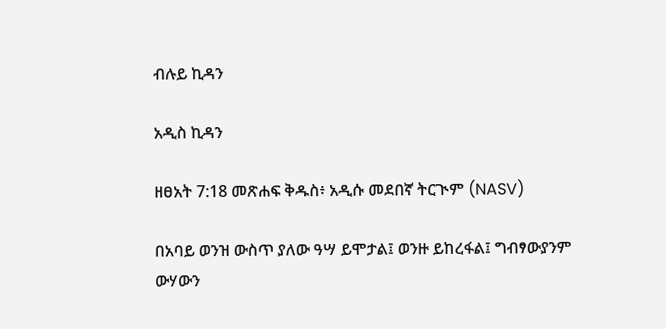ብሉይ ኪዳን

አዲስ ኪዳን

ዘፀአት 7:18 መጽሐፍ ቅዱስ፥ አዲሱ መደበኛ ትርጒም (NASV)

በአባይ ወንዝ ውስጥ ያለው ዓሣ ይሞታል፤ ወንዙ ይከረፋል፤ ግብፃውያንም ውሃውን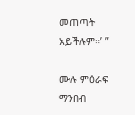መጠጣት አይችሉም።’ ”

ሙሉ ምዕራፍ ማንበብ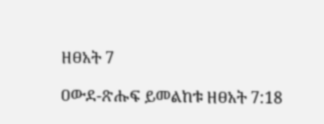ዘፀአት 7

ዐውደ-ጽሑፍ ይመልከቱ ዘፀአት 7:18